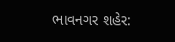ભાવનગર શહેર: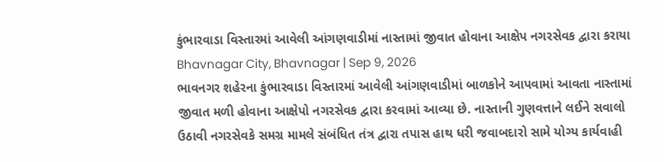કુંભારવાડા વિસ્તારમાં આવેલી આંગણવાડીમાં નાસ્તામાં જીવાત હોવાના આક્ષેપ નગરસેવક દ્વારા કરાયા
Bhavnagar City, Bhavnagar | Sep 9, 2026
ભાવનગર શહેરના કુંભારવાડા વિસ્તારમાં આવેલી આંગણવાડીમાં બાળકોને આપવામાં આવતા નાસ્તામાં જીવાત મળી હોવાના આક્ષેપો નગરસેવક દ્વારા કરવામાં આવ્યા છે. નાસ્તાની ગુણવત્તાને લઈને સવાલો ઉઠાવી નગરસેવકે સમગ્ર મામલે સંબંધિત તંત્ર દ્વારા તપાસ હાથ ધરી જવાબદારો સામે યોગ્ય કાર્યવાહી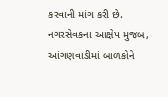કરવાની માંગ કરી છે. નગરસેવકના આક્ષેપ મુજબ, આંગણવાડીમાં બાળકોને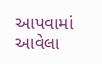આપવામાં આવેલા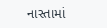નાસ્તામાં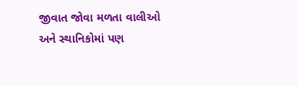જીવાત જોવા મળતા વાલીઓ અને સ્થાનિકોમાં પણ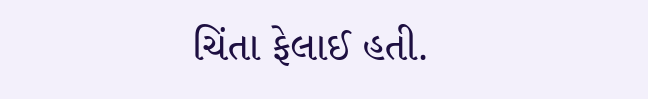ચિંતા ફેલાઈ હતી.